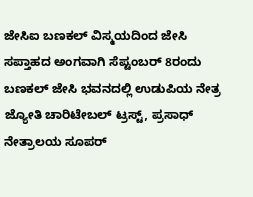ಜೇಸಿಐ ಬಣಕಲ್ ವಿಸ್ಮಯದಿಂದ ಜೇಸಿ ಸಪ್ತಾಹದ ಅಂಗವಾಗಿ ಸೆಪ್ಟಂಬರ್ 8ರಂದು ಬಣಕಲ್ ಜೇಸಿ ಭವನದಲ್ಲಿ ಉಡುಪಿಯ ನೇತ್ರ ಜ್ಯೋತಿ ಚಾರಿಟೇಬಲ್ ಟ್ರಸ್ಟ್, ಪ್ರಸಾಧ್ ನೇತ್ರಾಲಯ ಸೂಪರ್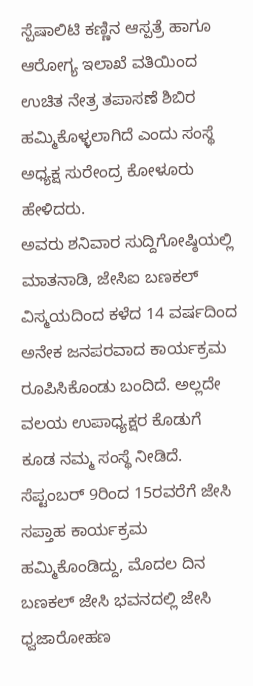ಸ್ಪೆಷಾಲಿಟಿ ಕಣ್ಣಿನ ಆಸ್ಪತ್ರೆ ಹಾಗೂ ಆರೋಗ್ಯ ಇಲಾಖೆ ವತಿಯಿಂದ ಉಚಿತ ನೇತ್ರ ತಪಾಸಣೆ ಶಿಬಿರ ಹಮ್ಮಿಕೊಳ್ಳಲಾಗಿದೆ ಎಂದು ಸಂಸ್ಥೆ ಅಧ್ಯಕ್ಷ ಸುರೇಂದ್ರ ಕೋಳೂರು ಹೇಳಿದರು.
ಅವರು ಶನಿವಾರ ಸುದ್ದಿಗೋಷ್ಠಿಯಲ್ಲಿ ಮಾತನಾಡಿ, ಜೇಸಿಐ ಬಣಕಲ್ ವಿಸ್ಮಯದಿಂದ ಕಳೆದ 14 ವರ್ಷದಿಂದ ಅನೇಕ ಜನಪರವಾದ ಕಾರ್ಯಕ್ರಮ ರೂಪಿಸಿಕೊಂಡು ಬಂದಿದೆ. ಅಲ್ಲದೇ ವಲಯ ಉಪಾಧ್ಯಕ್ಷರ ಕೊಡುಗೆ ಕೂಡ ನಮ್ಮ ಸಂಸ್ಥೆ ನೀಡಿದೆ. ಸೆಪ್ಟಂಬರ್ 9ರಿಂದ 15ರವರೆಗೆ ಜೇಸಿ ಸಪ್ತಾಹ ಕಾರ್ಯಕ್ರಮ ಹಮ್ಮಿಕೊಂಡಿದ್ದು, ಮೊದಲ ದಿನ ಬಣಕಲ್ ಜೇಸಿ ಭವನದಲ್ಲಿ ಜೇಸಿ ಧ್ವಜಾರೋಹಣ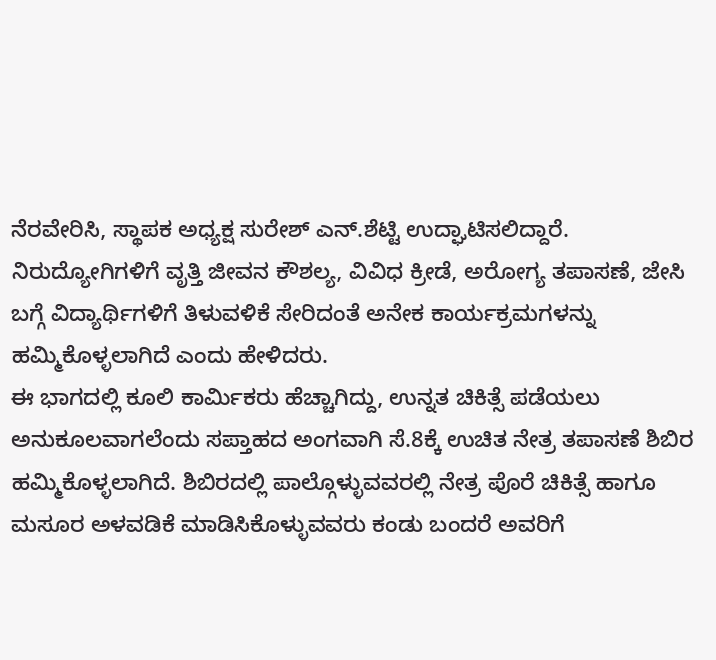ನೆರವೇರಿಸಿ, ಸ್ಥಾಪಕ ಅಧ್ಯಕ್ಷ ಸುರೇಶ್ ಎನ್.ಶೆಟ್ಟಿ ಉದ್ಘಾಟಿಸಲಿದ್ದಾರೆ. ನಿರುದ್ಯೋಗಿಗಳಿಗೆ ವೃತ್ತಿ ಜೀವನ ಕೌಶಲ್ಯ, ವಿವಿಧ ಕ್ರೀಡೆ, ಅರೋಗ್ಯ ತಪಾಸಣೆ, ಜೇಸಿ ಬಗ್ಗೆ ವಿದ್ಯಾರ್ಥಿಗಳಿಗೆ ತಿಳುವಳಿಕೆ ಸೇರಿದಂತೆ ಅನೇಕ ಕಾರ್ಯಕ್ರಮಗಳನ್ನು ಹಮ್ಮಿಕೊಳ್ಳಲಾಗಿದೆ ಎಂದು ಹೇಳಿದರು.
ಈ ಭಾಗದಲ್ಲಿ ಕೂಲಿ ಕಾರ್ಮಿಕರು ಹೆಚ್ಚಾಗಿದ್ದು, ಉನ್ನತ ಚಿಕಿತ್ಸೆ ಪಡೆಯಲು ಅನುಕೂಲವಾಗಲೆಂದು ಸಪ್ತಾಹದ ಅಂಗವಾಗಿ ಸೆ.8ಕ್ಕೆ ಉಚಿತ ನೇತ್ರ ತಪಾಸಣೆ ಶಿಬಿರ ಹಮ್ಮಿಕೊಳ್ಳಲಾಗಿದೆ. ಶಿಬಿರದಲ್ಲಿ ಪಾಲ್ಗೊಳ್ಳುವವರಲ್ಲಿ ನೇತ್ರ ಪೊರೆ ಚಿಕಿತ್ಸೆ ಹಾಗೂ ಮಸೂರ ಅಳವಡಿಕೆ ಮಾಡಿಸಿಕೊಳ್ಳುವವರು ಕಂಡು ಬಂದರೆ ಅವರಿಗೆ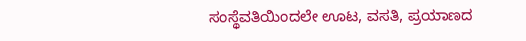ಸಂಸ್ಥೆವತಿಯಿಂದಲೇ ಊಟ, ವಸತಿ, ಪ್ರಯಾಣದ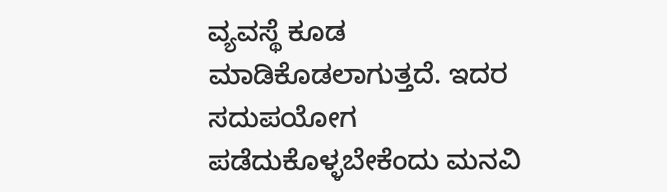ವ್ಯವಸ್ಥೆ ಕೂಡ ಮಾಡಿಕೊಡಲಾಗುತ್ತದೆ. ಇದರ ಸದುಪಯೋಗ ಪಡೆದುಕೊಳ್ಳಬೇಕೆಂದು ಮನವಿ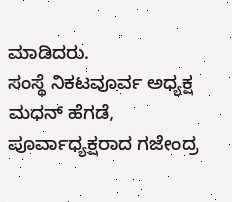ಮಾಡಿದರು.
ಸಂಸ್ಥೆ ನಿಕಟವೂರ್ವ ಅಧ್ಯಕ್ಷ ಮಧನ್ ಹೆಗಡೆ, ಪೂರ್ವಾಧ್ಯಕ್ಷರಾದ ಗಜೇಂದ್ರ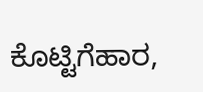ಕೊಟ್ಟಿಗೆಹಾರ,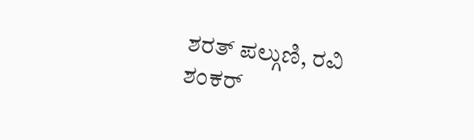ಶರತ್ ಪಲ್ಗುಣಿ, ರವಿ ಶಂಕರ್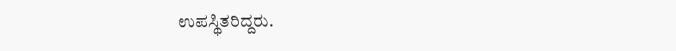ಉಪಸ್ಥಿತರಿದ್ದರು.